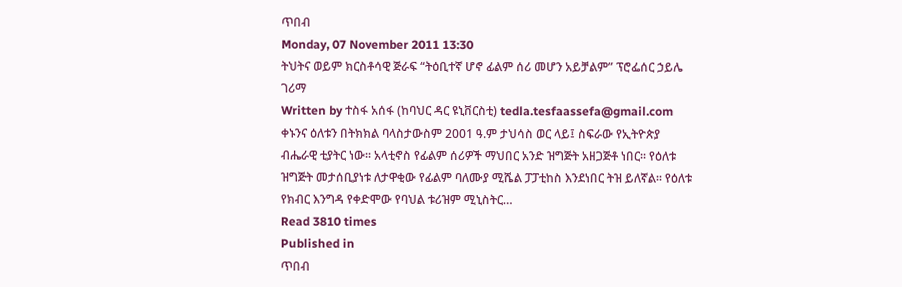ጥበብ
Monday, 07 November 2011 13:30
ትህትና ወይም ክርስቶሳዊ ጅራፍ “ትዕቢተኛ ሆኖ ፊልም ሰሪ መሆን አይቻልም” ፕሮፌሰር ኃይሌ ገሪማ
Written by ተስፋ አሰፋ (ከባህር ዳር ዩኒቨርስቲ) tedla.tesfaassefa@gmail.com
ቀኑንና ዕለቱን በትክክል ባላስታውስም 2001 ዓ.ም ታህሳስ ወር ላይ፤ ስፍራው የኢትዮጵያ ብሔራዊ ቲያትር ነው፡፡ አላቲኖስ የፊልም ሰሪዎች ማህበር አንድ ዝግጅት አዘጋጅቶ ነበር፡፡ የዕለቱ ዝግጅት መታሰቢያነቱ ለታዋቂው የፊልም ባለሙያ ሚሼል ፓፓቲከስ እንደነበር ትዝ ይለኛል፡፡ የዕለቱ የክብር እንግዳ የቀድሞው የባህል ቱሪዝም ሚኒስትር…
Read 3810 times
Published in
ጥበብ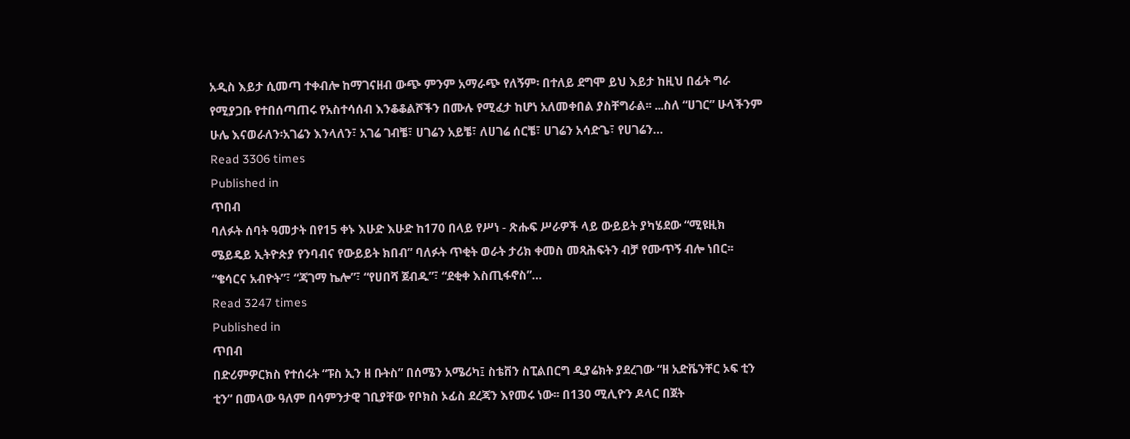አዲስ እይታ ሲመጣ ተቀብሎ ከማገናዘብ ውጭ ምንም አማራጭ የለኝም፡ በተለይ ደግሞ ይህ እይታ ከዚህ በፊት ግራ የሚያጋቡ የተበሰጣጠሩ የአስተሳሰብ እንቆቆልሾችን በሙሉ የሚፈታ ከሆነ አለመቀበል ያስቸግራል፡፡ ...ስለ “ሀገር” ሁላችንም ሁሌ እናወራለን፡አገሬን እንላለን፣ አገሬ ገብቼ፣ ሀገሬን አይቼ፣ ለሀገሬ ሰርቼ፣ ሀገሬን አሳድጌ፣ የሀገሬን…
Read 3306 times
Published in
ጥበብ
ባለፉት ሰባት ዓመታት በየ15 ቀኑ እሁድ እሁድ ከ170 በላይ የሥነ - ጽሑፍ ሥራዎች ላይ ውይይት ያካሄደው “ሚዩዚክ ሜይዴይ ኢትዮጵያ የንባብና የውይይት ክበብ” ባለፉት ጥቂት ወራት ታሪክ ቀመስ መጻሕፍትን ብቻ የሙጥኝ ብሎ ነበር፡፡ “ቄሳርና አብዮት”፣ “ጃገማ ኬሎ”፣ “የሀበሻ ጀብዱ”፣ “ደቂቀ እስጢፋኖስ”…
Read 3247 times
Published in
ጥበብ
በድሪምዎርክስ የተሰሩት “ፑስ ኢን ዘ ቡትስ” በሰሜን አሜሪካ፤ ስቴቨን ስፒልበርግ ዲያሬክት ያደረገው “ዘ አድቬንቸር ኦፍ ቲን ቲን” በመላው ዓለም በሳምንታዊ ገቢያቸው የቦክስ ኦፊስ ደረጃን እየመሩ ነው፡፡ በ130 ሚሊዮን ዶላር በጀት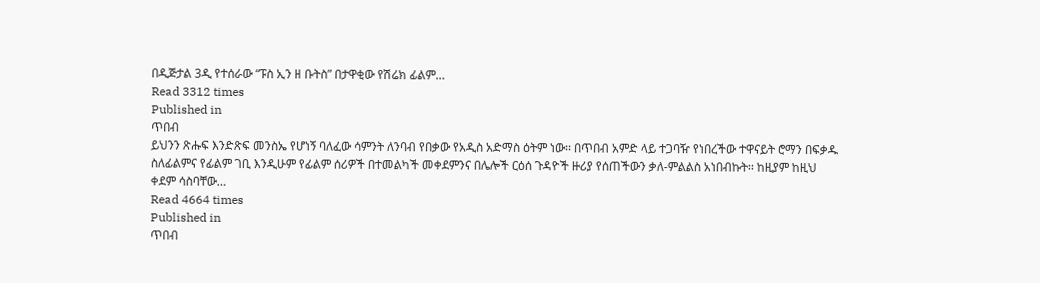በዲጅታል 3ዲ የተሰራው “ፑስ ኢን ዘ ቡትስ” በታዋቂው የሽሬክ ፊልም…
Read 3312 times
Published in
ጥበብ
ይህንን ጽሑፍ እንድጽፍ መንስኤ የሆነኝ ባለፈው ሳምንት ለንባብ የበቃው የአዲስ አድማስ ዕትም ነው፡፡ በጥበብ አምድ ላይ ተጋባዥ የነበረችው ተዋናይት ሮማን በፍቃዱ ስለፊልምና የፊልም ገቢ እንዲሁም የፊልም ሰሪዎች በተመልካች መቀደምንና በሌሎች ርዕሰ ጉዳዮች ዙሪያ የሰጠችውን ቃለ-ምልልስ አነበብኩት፡፡ ከዚያም ከዚህ ቀደም ሳስባቸው…
Read 4664 times
Published in
ጥበብ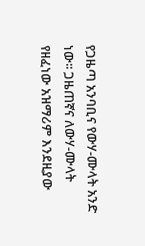የጋዜጣ አንባቢና የውሃ-ሙላት አንድ ነው፡፡ ጋዜጠኛና ለውሃ-ሙላት የዘፈነው አዝማሪም እንደዚያው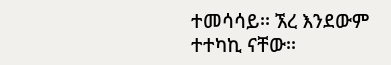ተመሳሳይ፡፡ ኧረ እንደውም ተተካኪ ናቸው፡፡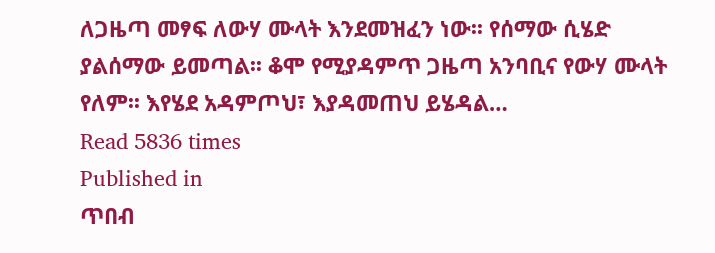ለጋዜጣ መፃፍ ለውሃ ሙላት እንደመዝፈን ነው፡፡ የሰማው ሲሄድ ያልሰማው ይመጣል፡፡ ቆሞ የሚያዳምጥ ጋዜጣ አንባቢና የውሃ ሙላት የለም፡፡ እየሄደ አዳምጦህ፣ እያዳመጠህ ይሄዳል…
Read 5836 times
Published in
ጥበብ